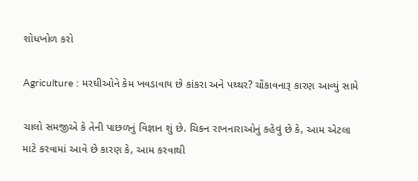શોધખોળ કરો

Agriculture : મરઘીઓને કેમ ખવડાવાય છે કાંકરા અને પથ્થર? ચોંકાવનારૂ કારણ આવ્યું સામે

ચાલો સમજીએ કે તેની પાછળનું વિજ્ઞાન શું છે. ચિકન રાખનારાઓનું કહેવું છે કે, આમ એટલા માટે કરવામાં આવે છે કારણ કે, આમ કરવાથી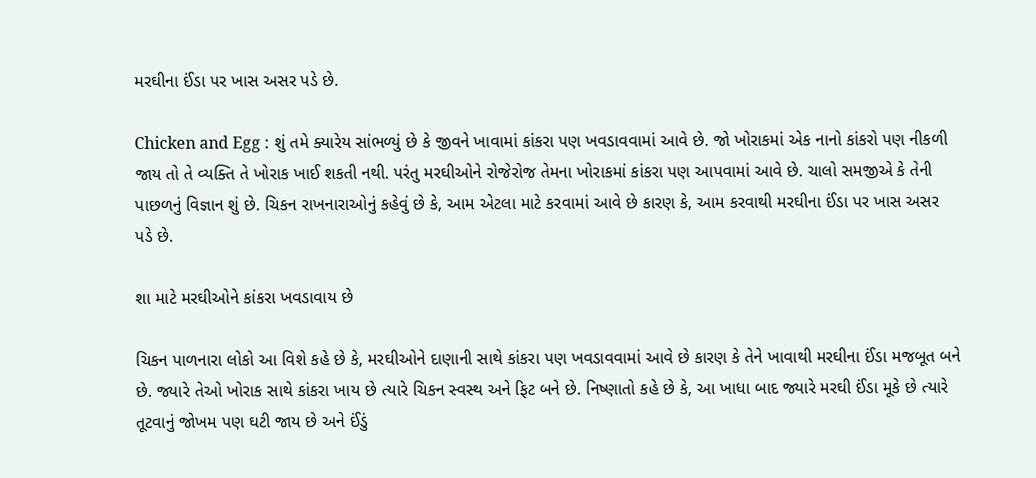મરઘીના ઈંડા પર ખાસ અસર પડે છે.

Chicken and Egg : શું તમે ક્યારેય સાંભળ્યું છે કે જીવને ખાવામાં કાંકરા પણ ખવડાવવામાં આવે છે. જો ખોરાકમાં એક નાનો કાંકરો પણ નીકળી જાય તો તે વ્યક્તિ તે ખોરાક ખાઈ શકતી નથી. પરંતુ મરઘીઓને રોજેરોજ તેમના ખોરાકમાં કાંકરા પણ આપવામાં આવે છે. ચાલો સમજીએ કે તેની પાછળનું વિજ્ઞાન શું છે. ચિકન રાખનારાઓનું કહેવું છે કે, આમ એટલા માટે કરવામાં આવે છે કારણ કે, આમ કરવાથી મરઘીના ઈંડા પર ખાસ અસર પડે છે.

શા માટે મરઘીઓને કાંકરા ખવડાવાય છે

ચિકન પાળનારા લોકો આ વિશે કહે છે કે, મરઘીઓને દાણાની સાથે કાંકરા પણ ખવડાવવામાં આવે છે કારણ કે તેને ખાવાથી મરઘીના ઈંડા મજબૂત બને છે. જ્યારે તેઓ ખોરાક સાથે કાંકરા ખાય છે ત્યારે ચિકન સ્વસ્થ અને ફિટ બને છે. નિષ્ણાતો કહે છે કે, આ ખાધા બાદ જ્યારે મરઘી ઈંડા મૂકે છે ત્યારે તૂટવાનું જોખમ પણ ઘટી જાય છે અને ઈંડું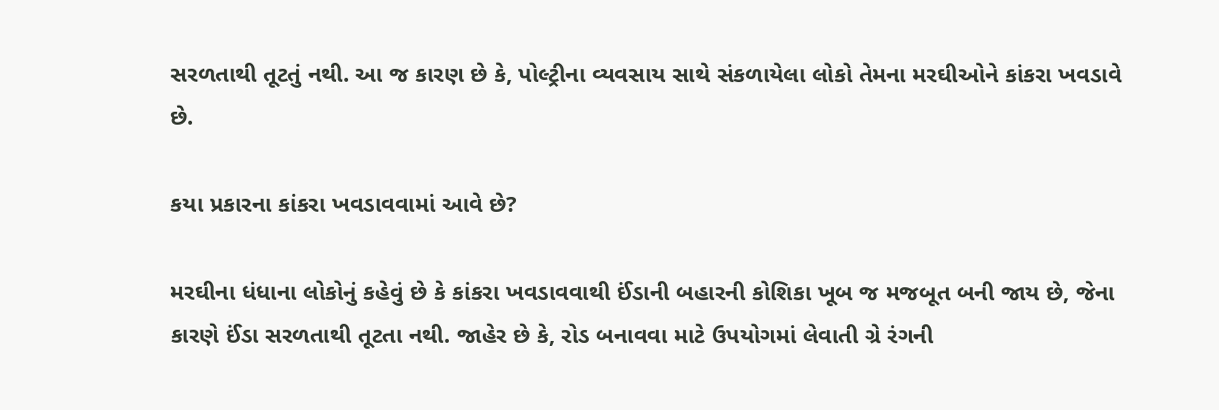સરળતાથી તૂટતું નથી. આ જ કારણ છે કે, પોલ્ટ્રીના વ્યવસાય સાથે સંકળાયેલા લોકો તેમના મરઘીઓને કાંકરા ખવડાવે છે.

કયા પ્રકારના કાંકરા ખવડાવવામાં આવે છે?

મરઘીના ધંધાના લોકોનું કહેવું છે કે કાંકરા ખવડાવવાથી ઈંડાની બહારની કોશિકા ખૂબ જ મજબૂત બની જાય છે, જેના કારણે ઈંડા સરળતાથી તૂટતા નથી. જાહેર છે કે, રોડ બનાવવા માટે ઉપયોગમાં લેવાતી ગ્રે રંગની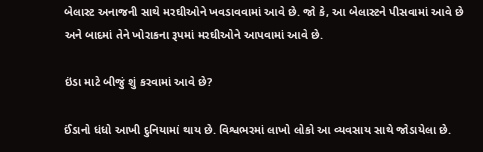બેલાસ્ટ અનાજની સાથે મરઘીઓને ખવડાવવામાં આવે છે. જો કે, આ બેલાસ્ટને પીસવામાં આવે છે અને બાદમાં તેને ખોરાકના રૂપમાં મરઘીઓને આપવામાં આવે છે.

ઇંડા માટે બીજું શું કરવામાં આવે છે?

ઈંડાનો ધંધો આખી દુનિયામાં થાય છે. વિશ્વભરમાં લાખો લોકો આ વ્યવસાય સાથે જોડાયેલા છે.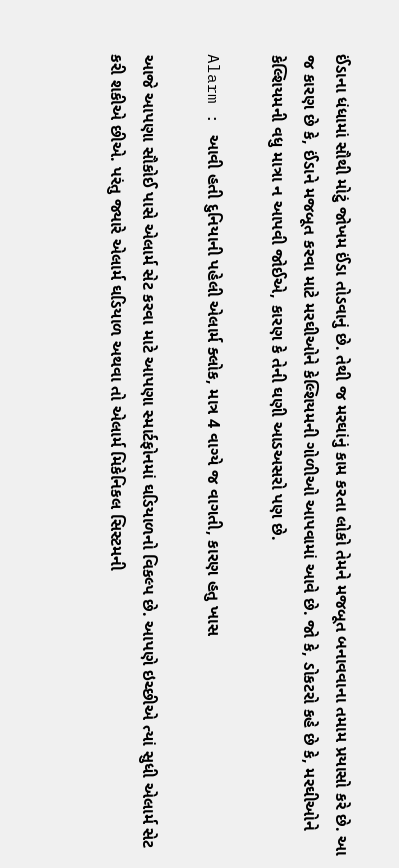ઈંડાના ધંધામાં સૌથી મોટું જોખમ ઈંડા તોડવાનું છે. તેથી જ મરઘાંનું કામ કરતા લોકો તેમને મજબૂત બનાવવાના તમામ પ્રયાસો કરે છે. આ જ કારણ છે કે, ઈંડાને મજબૂત કરવા માટે મરઘીઓને કેલ્શિયમની ગોળીઓ આપવામાં આવે છે. જો કે, ડોકટરો કહે છે કે, મરઘીઓને કેલ્શિયમની વધુ માત્રા ન આપવી જોઈએ, કારણ કે તેની ઘણી આડઅસરો પણ છે.

Alarm : આવી હતી દુનિયાની પહેલી એલાર્મ ક્લોક, માત્ર 4 વાગ્યે જ વાગતી, કારણ હતુ ખાસ

આજે આપણા સૌકોઈ પાસે એલાર્મ સેટ કરવા માટે આપણા સ્માર્ટફોનમાં ઘડિયાળનો વિકલ્પ છે. આપણે ઇચ્છીએ ત્યાં સુધી એલાર્મ સેટ કરી શકીએ છીએ. પરંતુ જ્યારે એલાર્મ ઘડિયાળ અથવા તો એલાર્મ મિકેનિકલ સિસ્ટમની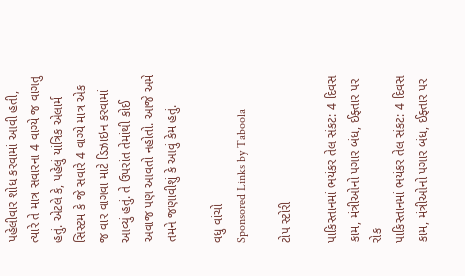પહેલીવાર શોધ કરવામાં આવી હતી, ત્યારે તે માત્ર સવારના 4 વાગ્યે જ વાગતુ હતું. એટલે કે, પહેલું યાંત્રિક એલાર્મ સિસ્ટમ કે જે સવારે 4 વાગ્યે માત્ર એક જ વાર વાગવા માટે ડિઝાઇન કરવામાં આવ્યું હતું. તે ઉપરાંત તેમાંથી કોઈ અવાજ પણ આવતો નહોતો. આજે અમે તમને જણાવીશું કે આવું કેમ હતું.

વધુ વાંચો
Sponsored Links by Taboola

ટોપ સ્ટોરી

પાકિસ્તાનમાં ભયંકર તેલ સંકટ: 4 દિવસ કામ, મંત્રીઓનો પગાર બંધ, ઈફ્તાર પર રોક
પાકિસ્તાનમાં ભયંકર તેલ સંકટ: 4 દિવસ કામ, મંત્રીઓનો પગાર બંધ, ઈફ્તાર પર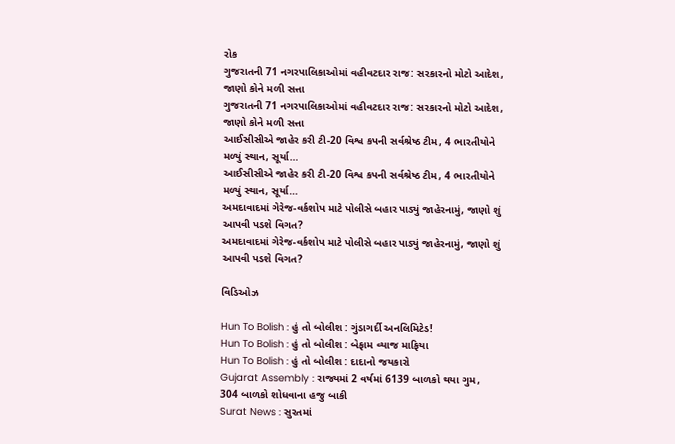રોક
ગુજરાતની 71 નગરપાલિકાઓમાં વહીવટદાર રાજ: સરકારનો મોટો આદેશ, જાણો કોને મળી સત્તા
ગુજરાતની 71 નગરપાલિકાઓમાં વહીવટદાર રાજ: સરકારનો મોટો આદેશ, જાણો કોને મળી સત્તા
આઈસીસીએ જાહેર કરી ટી-20 વિશ્વ કપની સર્વશ્રેષ્ઠ ટીમ, 4 ભારતીયોને મળ્યું સ્થાન, સૂર્યા…
આઈસીસીએ જાહેર કરી ટી-20 વિશ્વ કપની સર્વશ્રેષ્ઠ ટીમ, 4 ભારતીયોને મળ્યું સ્થાન, સૂર્યા…
અમદાવાદમાં ગેરેજ-વર્કશોપ માટે પોલીસે બહાર પાડ્યું જાહેરનામું, જાણો શું આપવી પડશે વિગત?
અમદાવાદમાં ગેરેજ-વર્કશોપ માટે પોલીસે બહાર પાડ્યું જાહેરનામું, જાણો શું આપવી પડશે વિગત?

વિડિઓઝ

Hun To Bolish : હું તો બોલીશ : ગુંડાગર્દી અનલિમિટેડ!
Hun To Bolish : હું તો બોલીશ : બેફામ વ્યાજ માફિયા
Hun To Bolish : હું તો બોલીશ : દાદાનો જયકારો
Gujarat Assembly : રાજ્યમાં 2 વર્ષમાં 6139 બાળકો થયા ગુમ, 304 બાળકો શોધવાના હજુ બાકી
Surat News : સુરતમાં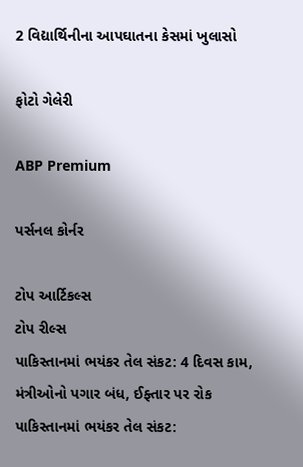2 વિદ્યાર્થિનીના આપઘાતના કેસમાં ખુલાસો

ફોટો ગેલેરી

ABP Premium

પર્સનલ કોર્નર

ટોપ આર્ટિકલ્સ
ટોપ રીલ્સ
પાકિસ્તાનમાં ભયંકર તેલ સંકટ: 4 દિવસ કામ, મંત્રીઓનો પગાર બંધ, ઈફ્તાર પર રોક
પાકિસ્તાનમાં ભયંકર તેલ સંકટ: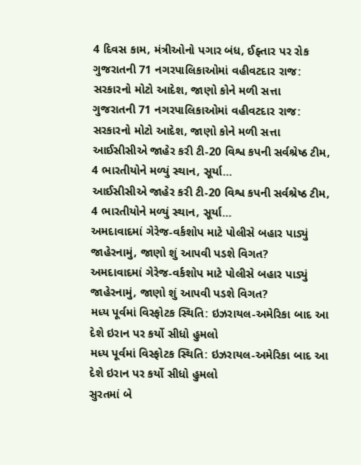4 દિવસ કામ, મંત્રીઓનો પગાર બંધ, ઈફ્તાર પર રોક
ગુજરાતની 71 નગરપાલિકાઓમાં વહીવટદાર રાજ: સરકારનો મોટો આદેશ, જાણો કોને મળી સત્તા
ગુજરાતની 71 નગરપાલિકાઓમાં વહીવટદાર રાજ: સરકારનો મોટો આદેશ, જાણો કોને મળી સત્તા
આઈસીસીએ જાહેર કરી ટી-20 વિશ્વ કપની સર્વશ્રેષ્ઠ ટીમ, 4 ભારતીયોને મળ્યું સ્થાન, સૂર્યા…
આઈસીસીએ જાહેર કરી ટી-20 વિશ્વ કપની સર્વશ્રેષ્ઠ ટીમ, 4 ભારતીયોને મળ્યું સ્થાન, સૂર્યા…
અમદાવાદમાં ગેરેજ-વર્કશોપ માટે પોલીસે બહાર પાડ્યું જાહેરનામું, જાણો શું આપવી પડશે વિગત?
અમદાવાદમાં ગેરેજ-વર્કશોપ માટે પોલીસે બહાર પાડ્યું જાહેરનામું, જાણો શું આપવી પડશે વિગત?
મધ્ય પૂર્વમાં વિસ્ફોટક સ્થિતિ: ઇઝરાયલ-અમેરિકા બાદ આ દેશે ઇરાન પર કર્યો સીધો હુમલો
મધ્ય પૂર્વમાં વિસ્ફોટક સ્થિતિ: ઇઝરાયલ-અમેરિકા બાદ આ દેશે ઇરાન પર કર્યો સીધો હુમલો
સુરતમાં બે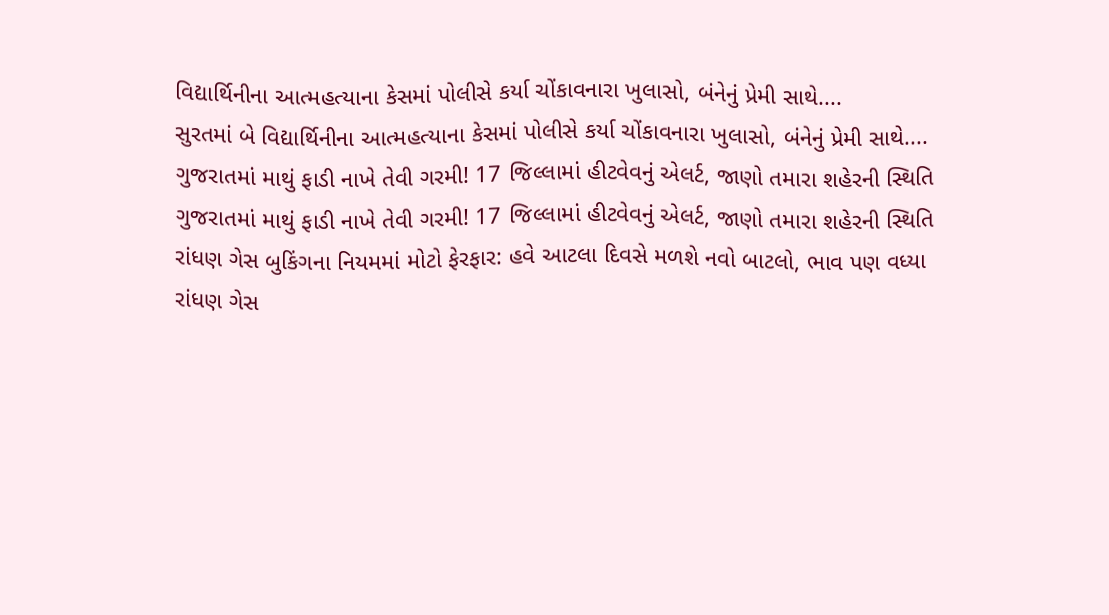વિદ્યાર્થિનીના આત્મહત્યાના કેસમાં પોલીસે કર્યા ચોંકાવનારા ખુલાસો, બંનેનું પ્રેમી સાથે....
સુરતમાં બે વિદ્યાર્થિનીના આત્મહત્યાના કેસમાં પોલીસે કર્યા ચોંકાવનારા ખુલાસો, બંનેનું પ્રેમી સાથે....
ગુજરાતમાં માથું ફાડી નાખે તેવી ગરમી! 17 જિલ્લામાં હીટવેવનું એલર્ટ, જાણો તમારા શહેરની સ્થિતિ
ગુજરાતમાં માથું ફાડી નાખે તેવી ગરમી! 17 જિલ્લામાં હીટવેવનું એલર્ટ, જાણો તમારા શહેરની સ્થિતિ
રાંધણ ગેસ બુકિંગના નિયમમાં મોટો ફેરફાર: હવે આટલા દિવસે મળશે નવો બાટલો, ભાવ પણ વધ્યા
રાંધણ ગેસ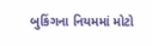બુકિંગના નિયમમાં મોટો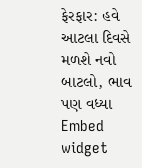ફેરફાર: હવે આટલા દિવસે મળશે નવો બાટલો, ભાવ પણ વધ્યા
Embed widget